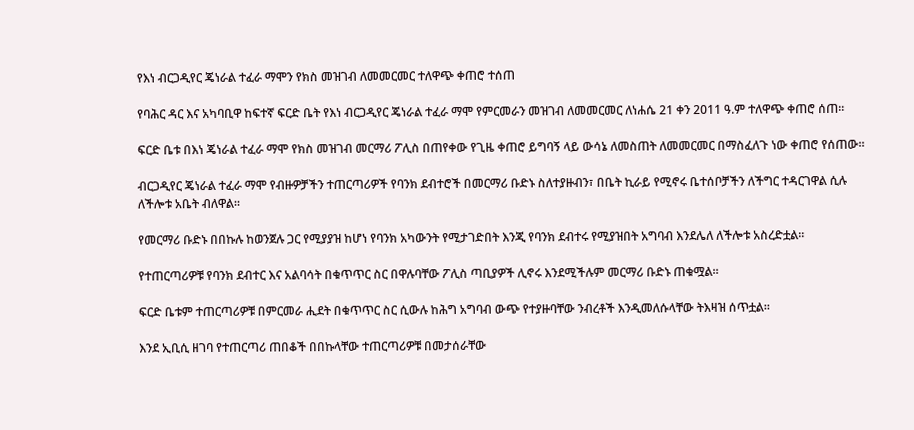የእነ ብርጋዲየር ጄነራል ተፈራ ማሞን የክስ መዝገብ ለመመርመር ተለዋጭ ቀጠሮ ተሰጠ

የባሕር ዳር እና አካባቢዋ ከፍተኛ ፍርድ ቤት የእነ ብርጋዲየር ጄነራል ተፈራ ማሞ የምርመራን መዝገብ ለመመርመር ለነሐሴ 21 ቀን 2011 ዓ.ም ተለዋጭ ቀጠሮ ሰጠ።

ፍርድ ቤቱ በእነ ጄነራል ተፈራ ማሞ የክስ መዝገብ መርማሪ ፖሊስ በጠየቀው የጊዜ ቀጠሮ ይግባኝ ላይ ውሳኔ ለመስጠት ለመመርመር በማስፈለጉ ነው ቀጠሮ የሰጠው።

ብርጋዲየር ጄነራል ተፈራ ማሞ የብዙዎቻችን ተጠርጣሪዎች የባንክ ደብተሮች በመርማሪ ቡድኑ ስለተያዙብን፣ በቤት ኪራይ የሚኖሩ ቤተሰቦቻችን ለችግር ተዳርገዋል ሲሉ ለችሎቱ አቤት ብለዋል።

የመርማሪ ቡድኑ በበኩሉ ከወንጀሉ ጋር የሚያያዝ ከሆነ የባንክ አካውንት የሚታገድበት እንጂ የባንክ ደብተሩ የሚያዝበት አግባብ እንደሌለ ለችሎቱ አስረድቷል።

የተጠርጣሪዎቹ የባንክ ደብተር እና አልባሳት በቁጥጥር ስር በዋሉባቸው ፖሊስ ጣቢያዎች ሊኖሩ እንደሚችሉም መርማሪ ቡድኑ ጠቁሟል።

ፍርድ ቤቱም ተጠርጣሪዎቹ በምርመራ ሒደት በቁጥጥር ስር ሲውሉ ከሕግ አግባብ ውጭ የተያዙባቸው ንብረቶች እንዲመለሱላቸው ትእዛዝ ሰጥቷል።

እንደ ኢቢሲ ዘገባ የተጠርጣሪ ጠበቆች በበኩላቸው ተጠርጣሪዎቹ በመታሰራቸው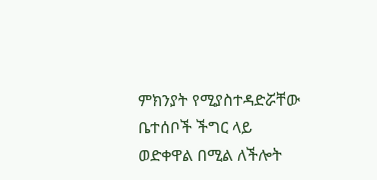ምክንያት የሚያስተዳድሯቸው ቤተሰቦች ችግር ላይ ወድቀዋል በሚል ለችሎት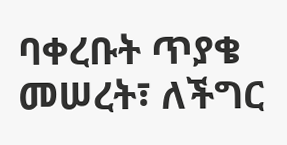ባቀረቡት ጥያቄ መሠረት፣ ለችግር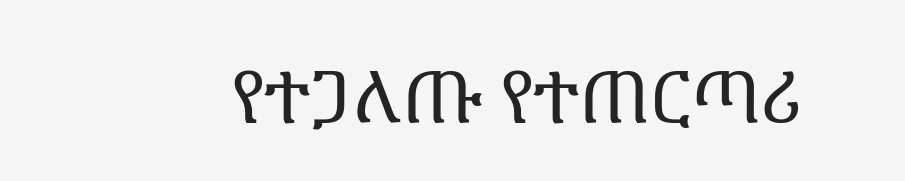የተጋለጡ የተጠርጣሪ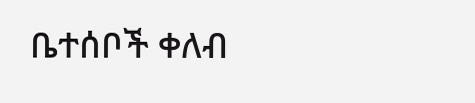ቤተሰቦች ቀለብ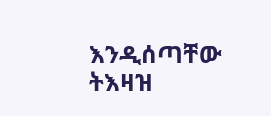እንዲሰጣቸው ትእዛዝ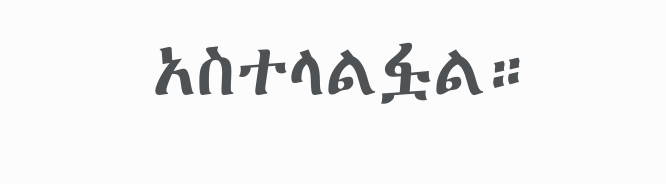አስተላልፏል።